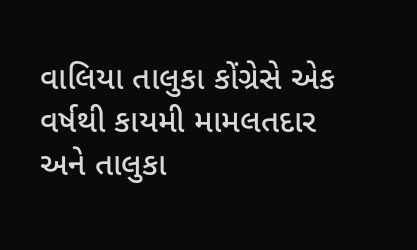વાલિયા તાલુકા કોંગ્રેસે એક વર્ષથી કાયમી મામલતદાર અને તાલુકા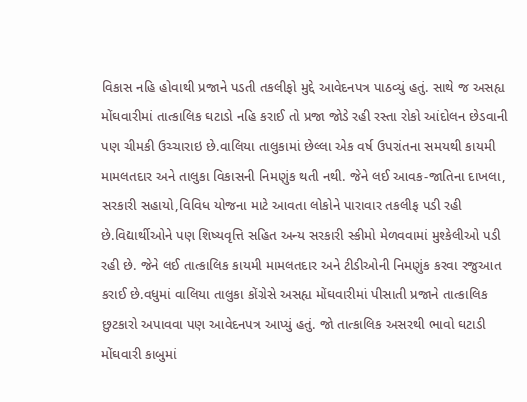વિકાસ નહિ હોવાથી પ્રજાને પડતી તકલીફો મુદ્દે આવેદનપત્ર પાઠવ્યું હતું. સાથે જ અસહ્ય મોંઘવારીમાં તાત્કાલિક ઘટાડો નહિ કરાઈ તો પ્રજા જોડે રહી રસ્તા રોકો આંદોલન છેડવાની પણ ચીમકી ઉચ્ચારાઇ છે.વાલિયા તાલુકામાં છેલ્લા એક વર્ષ ઉપરાંતના સમયથી કાયમી મામલતદાર અને તાલુકા વિકાસની નિમણુંક થતી નથી. જેને લઈ આવક-જાતિના દાખલા, સરકારી સહાયો,વિવિધ યોજના માટે આવતા લોકોને પારાવાર તકલીફ પડી રહી છે.વિદ્યાર્થીઓને પણ શિષ્યવૃત્તિ સહિત અન્ય સરકારી સ્કીમો મેળવવામાં મુશ્કેલીઓ પડી રહી છે. જેને લઈ તાત્કાલિક કાયમી મામલતદાર અને ટીડીઓની નિમણુંક કરવા રજુઆત કરાઈ છે.વધુમાં વાલિયા તાલુકા કોંગ્રેસે અસહ્ય મોંઘવારીમાં પીસાતી પ્રજાને તાત્કાલિક છુટકારો અપાવવા પણ આવેદનપત્ર આપ્યું હતું. જો તાત્કાલિક અસરથી ભાવો ઘટાડી મોંઘવારી કાબુમાં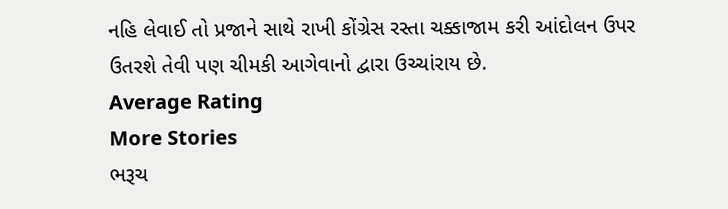નહિ લેવાઈ તો પ્રજાને સાથે રાખી કોંગ્રેસ રસ્તા ચક્કાજામ કરી આંદોલન ઉપર ઉતરશે તેવી પણ ચીમકી આગેવાનો દ્વારા ઉચ્ચાંરાય છે.
Average Rating
More Stories
ભરૂચ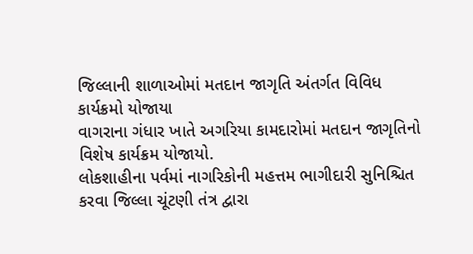જિલ્લાની શાળાઓમાં મતદાન જાગૃતિ અંતર્ગત વિવિધ કાર્યક્રમો યોજાયા
વાગરાના ગંધાર ખાતે અગરિયા કામદારોમાં મતદાન જાગૃતિનો વિશેષ કાર્યક્રમ યોજાયો.
લોકશાહીના પર્વમાં નાગરિકોની મહત્તમ ભાગીદારી સુનિશ્ચિત કરવા જિલ્લા ચૂંટણી તંત્ર દ્વારા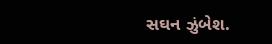સઘન ઝુંબેશ.